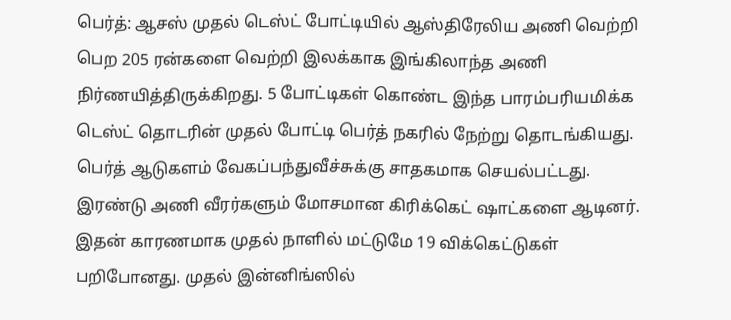பெர்த்: ஆசஸ் முதல் டெஸ்ட் போட்டியில் ஆஸ்திரேலிய அணி வெற்றி பெற 205 ரன்களை வெற்றி இலக்காக இங்கிலாந்த அணி நிர்ணயித்திருக்கிறது. 5 போட்டிகள் கொண்ட இந்த பாரம்பரியமிக்க டெஸ்ட் தொடரின் முதல் போட்டி பெர்த் நகரில் நேற்று தொடங்கியது.
பெர்த் ஆடுகளம் வேகப்பந்துவீச்சுக்கு சாதகமாக செயல்பட்டது. இரண்டு அணி வீரர்களும் மோசமான கிரிக்கெட் ஷாட்களை ஆடினர். இதன் காரணமாக முதல் நாளில் மட்டுமே 19 விக்கெட்டுகள் பறிபோனது. முதல் இன்னிங்ஸில்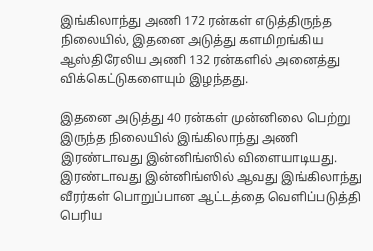இங்கிலாந்து அணி 172 ரன்கள் எடுத்திருந்த நிலையில், இதனை அடுத்து களமிறங்கிய ஆஸ்திரேலிய அணி 132 ரன்களில் அனைத்து விக்கெட்டுகளையும் இழந்தது.

இதனை அடுத்து 40 ரன்கள் முன்னிலை பெற்று இருந்த நிலையில் இங்கிலாந்து அணி இரண்டாவது இன்னிங்ஸில் விளையாடியது. இரண்டாவது இன்னிங்ஸில் ஆவது இங்கிலாந்து வீரர்கள் பொறுப்பான ஆட்டத்தை வெளிப்படுத்தி பெரிய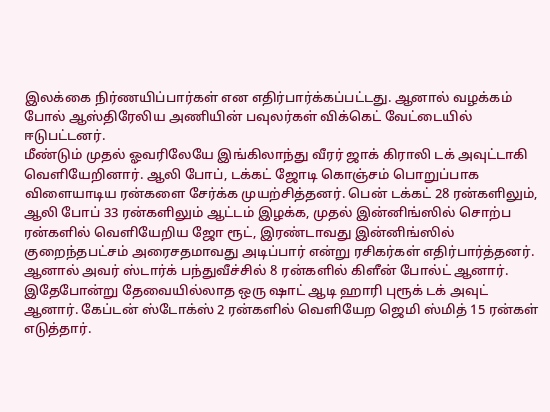இலக்கை நிர்ணயிப்பார்கள் என எதிர்பார்க்கப்பட்டது. ஆனால் வழக்கம் போல் ஆஸ்திரேலிய அணியின் பவுலர்கள் விக்கெட் வேட்டையில் ஈடுபட்டனர்.
மீண்டும் முதல் ஓவரிலேயே இங்கிலாந்து வீரர் ஜாக் கிராலி டக் அவுட்டாகி வெளியேறினார். ஆலி போப், டக்கட் ஜோடி கொஞ்சம் பொறுப்பாக விளையாடிய ரன்களை சேர்க்க முயற்சித்தனர். பென் டக்கட் 28 ரன்களிலும், ஆலி போப் 33 ரன்களிலும் ஆட்டம் இழக்க, முதல் இன்னிங்ஸில் சொற்ப ரன்களில் வெளியேறிய ஜோ ரூட், இரண்டாவது இன்னிங்ஸில் குறைந்தபட்சம் அரைசதமாவது அடிப்பார் என்று ரசிகர்கள் எதிர்பார்த்தனர்.
ஆனால் அவர் ஸ்டார்க் பந்துவீச்சில் 8 ரன்களில் கிளீன் போல்ட் ஆனார். இதேபோன்று தேவையில்லாத ஒரு ஷாட் ஆடி ஹாரி புரூக் டக் அவுட் ஆனார். கேப்டன் ஸ்டோக்ஸ் 2 ரன்களில் வெளியேற ஜெமி ஸ்மித் 15 ரன்கள் எடுத்தார்.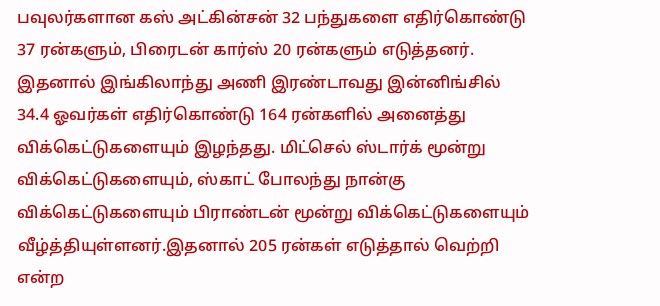பவுலர்களான கஸ் அட்கின்சன் 32 பந்துகளை எதிர்கொண்டு 37 ரன்களும், பிரைடன் கார்ஸ் 20 ரன்களும் எடுத்தனர்.
இதனால் இங்கிலாந்து அணி இரண்டாவது இன்னிங்சில் 34.4 ஓவர்கள் எதிர்கொண்டு 164 ரன்களில் அனைத்து விக்கெட்டுகளையும் இழந்தது. மிட்செல் ஸ்டார்க் மூன்று விக்கெட்டுகளையும், ஸ்காட் போலந்து நான்கு விக்கெட்டுகளையும் பிராண்டன் மூன்று விக்கெட்டுகளையும் வீழ்த்தியுள்ளனர்.இதனால் 205 ரன்கள் எடுத்தால் வெற்றி என்ற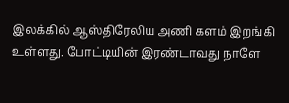இலக்கில் ஆஸ்திரேலிய அணி களம் இறங்கி உள்ளது. போட்டியின் இரண்டாவது நாளே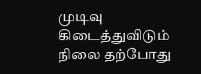முடிவு கிடைத்துவிடும் நிலை தற்போது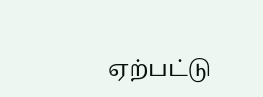ஏற்பட்டு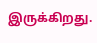இருக்கிறது.